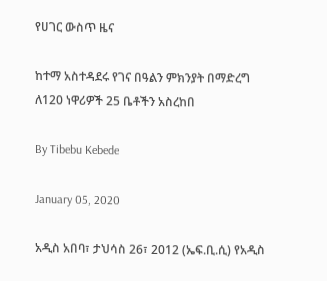የሀገር ውስጥ ዜና

ከተማ አስተዳደሩ የገና በዓልን ምክንያት በማድረግ ለ120 ነዋሪዎች 25 ቤቶችን አስረከበ

By Tibebu Kebede

January 05, 2020

አዲስ አበባ፣ ታህሳስ 26፣ 2012 (ኤፍ.ቢ.ሲ) የአዲስ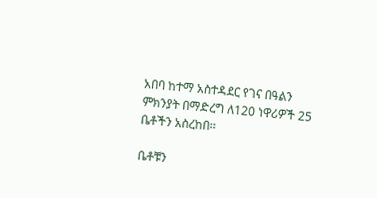አበባ ከተማ አስተዳደር የገና በዓልን ምክንያት በማድረግ ለ120 ነዋሪዎች 25 ቤቶችን አስረከበ፡፡

ቤቶቹን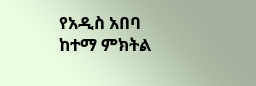የአዲስ አበባ ከተማ ምክትል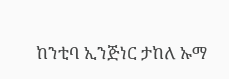ከንቲባ ኢንጅነር ታከለ ኡማ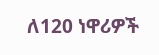ለ120 ነዋሪዎች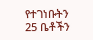የተገነቡትን 25 ቤቶችን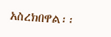አስረክበዋል፡፡